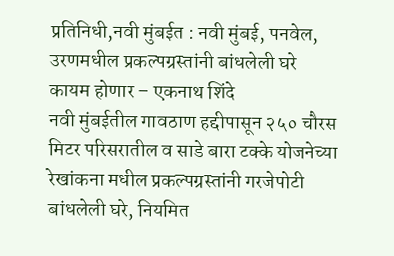प्रतिनिधी,नवी मुंबईत : नवी मुंबई, पनवेल, उरणमधील प्रकल्पग्रस्तांनी बांधलेली घरे कायम होणार – एकनाथ शिंदे
नवी मुंबईतील गावठाण हद्दीपासून २५० चौरस मिटर परिसरातील व साडे बारा टक्के योजनेच्या रेखांकना मधील प्रकल्पग्रस्तांनी गरजेपोटी बांधलेली घरे, नियमित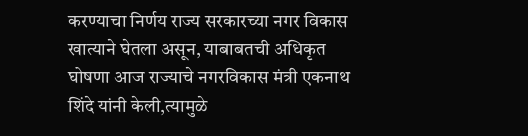करण्याचा निर्णय राज्य सरकारच्या नगर विकास खात्याने घेतला असून, याबाबतची अधिकृत घोषणा आज राज्याचे नगरविकास मंत्री एकनाथ शिंदे यांनी केली,त्यामुळे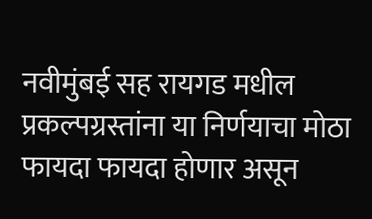नवीमुंबई सह रायगड मधील प्रकल्पग्रस्तांना या निर्णयाचा मोठा फायदा फायदा होणार असून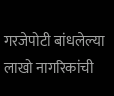गरजेपोटी बांधलेल्या लाखो नागरिकांची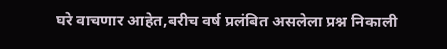घरे वाचणार आहेत,बरीच वर्ष प्रलंबित असलेला प्रश्न निकाली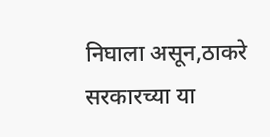निघाला असून,ठाकरे सरकारच्या या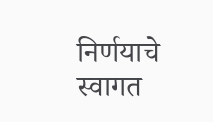निर्णयाचे स्वागत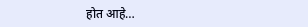होत आहे…